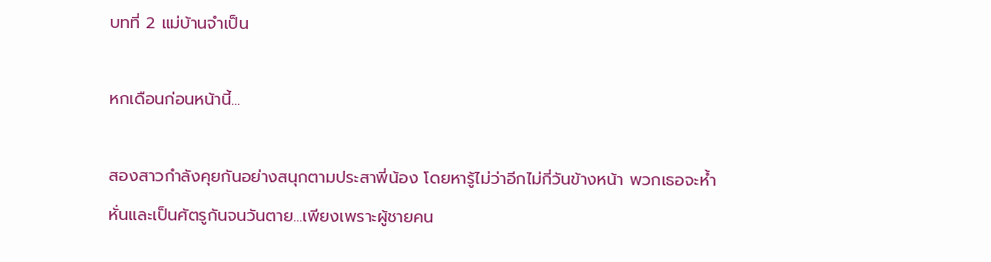บทที่ 2 แม่บ้านจำเป็น

หกเดือนก่อนหน้านี้...

สองสาวกำลังคุยกันอย่างสนุกตามประสาพี่น้อง โดยหารู้ไม่ว่าอีกไม่กี่วันข้างหน้า พวกเธอจะห้ำหั่นและเป็นศัตรูกันจนวันตาย...เพียงเพราะผู้ชายคน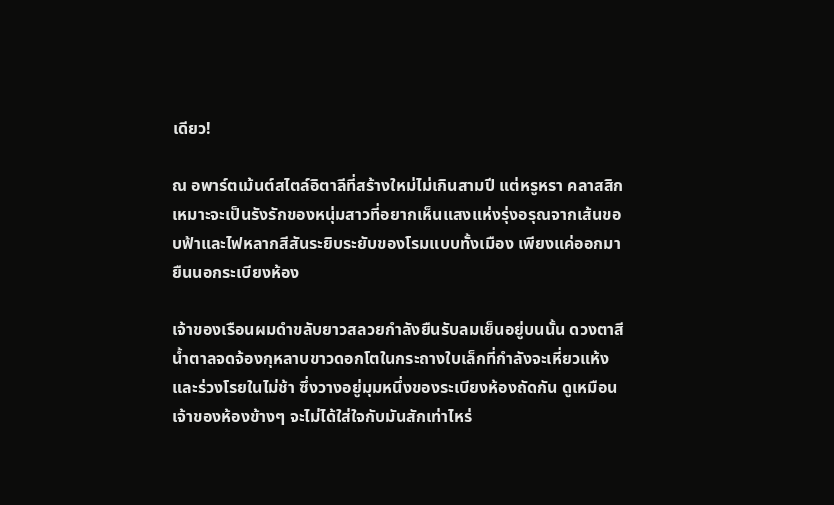เดียว!

ณ อพาร์ตเม้นต์สไตล์อิตาลีที่สร้างใหม่ไม่เกินสามปี แต่หรูหรา คลาสสิก เหมาะจะเป็นรังรักของหนุ่มสาวที่อยากเห็นแสงแห่งรุ่งอรุณจากเส้นขอบฟ้าและไฟหลากสีสันระยิบระยับของโรมแบบทั้งเมือง เพียงแค่ออกมายืนนอกระเบียงห้อง

เจ้าของเรือนผมดำขลับยาวสลวยกำลังยืนรับลมเย็นอยู่บนนั้น ดวงตาสีน้ำตาลจดจ้องกุหลาบขาวดอกโตในกระถางใบเล็กที่กำลังจะเหี่ยวแห้งและร่วงโรยในไม่ช้า ซึ่งวางอยู่มุมหนึ่งของระเบียงห้องถัดกัน ดูเหมือนเจ้าของห้องข้างๆ จะไม่ได้ใส่ใจกับมันสักเท่าไหร่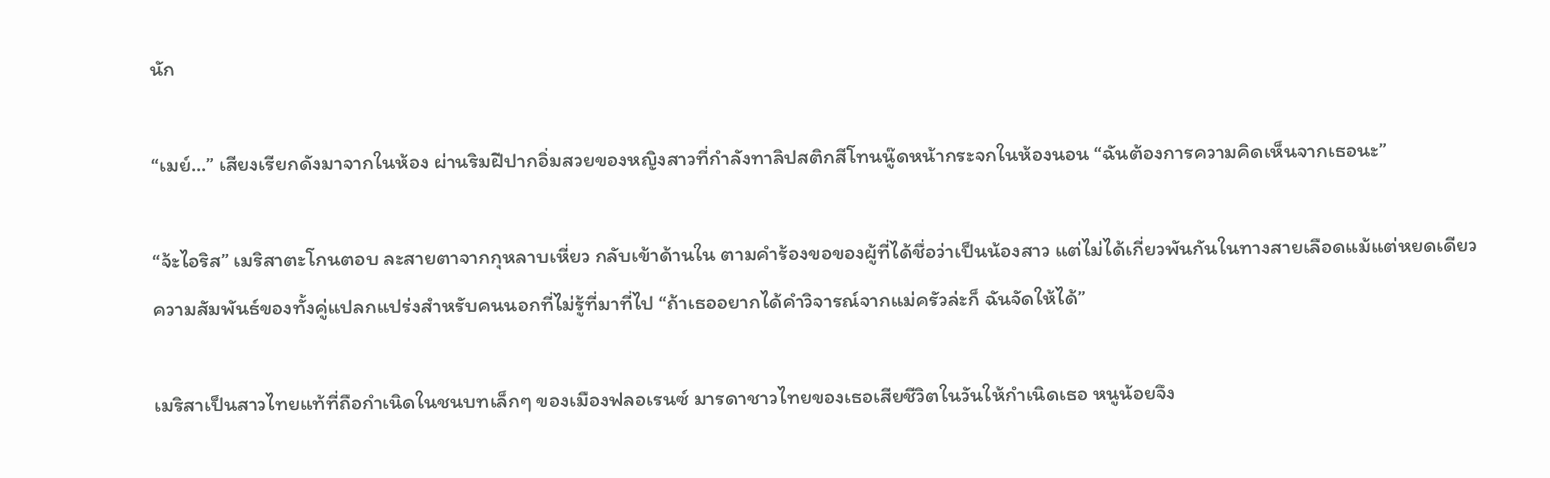นัก

“เมย์...” เสียงเรียกดังมาจากในห้อง ผ่านริมฝีปากอิ่มสวยของหญิงสาวที่กำลังทาลิปสติกสีโทนนู๊ดหน้ากระจกในห้องนอน “ฉันต้องการความคิดเห็นจากเธอนะ”

“จ้ะไอริส” เมริสาตะโกนตอบ ละสายตาจากกุหลาบเหี่ยว กลับเข้าด้านใน ตามคำร้องขอของผู้ที่ได้ชื่อว่าเป็นน้องสาว แต่ไม่ได้เกี่ยวพันกันในทางสายเลือดแม้แต่หยดเดียว ความสัมพันธ์ของทั้งคู่แปลกแปร่งสำหรับคนนอกที่ไม่รู้ที่มาที่ไป “ถ้าเธออยากได้คำวิจารณ์จากแม่ครัวล่ะก็ ฉันจัดให้ได้”

เมริสาเป็นสาวไทยแท้ที่ถือกำเนิดในชนบทเล็กๆ ของเมืองฟลอเรนซ์ มารดาชาวไทยของเธอเสียชีวิตในวันให้กำเนิดเธอ หนูน้อยจึง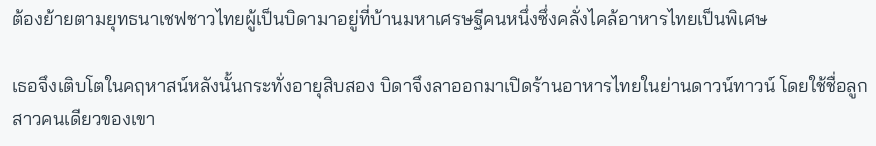ต้องย้ายตามยุทธนาเชฟชาวไทยผู้เป็นบิดามาอยู่ที่บ้านมหาเศรษฐีคนหนึ่งซึ่งคลั่งไคล้อาหารไทยเป็นพิเศษ

เธอจึงเติบโตในคฤหาสน์หลังนั้นกระทั่งอายุสิบสอง บิดาจึงลาออกมาเปิดร้านอาหารไทยในย่านดาวน์ทาวน์ โดยใช้ชื่อลูกสาวคนเดียวของเขา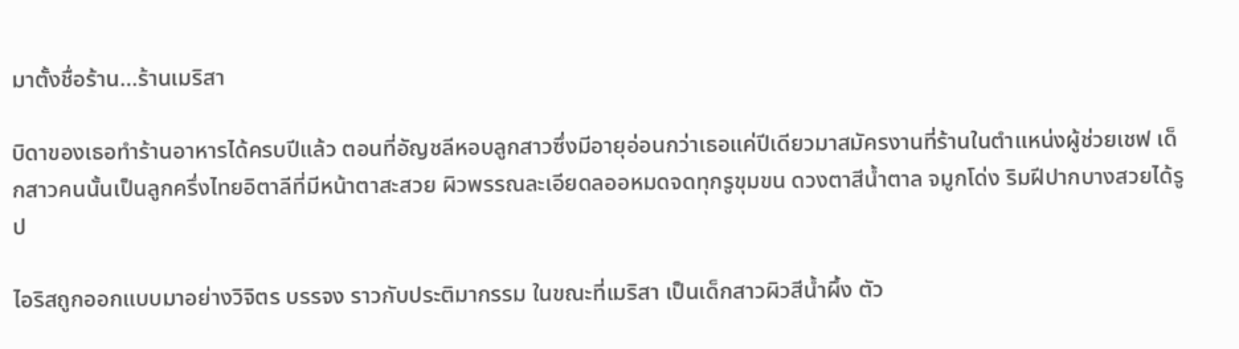มาตั้งชื่อร้าน...ร้านเมริสา

บิดาของเธอทำร้านอาหารได้ครบปีแล้ว ตอนที่อัญชลีหอบลูกสาวซึ่งมีอายุอ่อนกว่าเธอแค่ปีเดียวมาสมัครงานที่ร้านในตำแหน่งผู้ช่วยเชฟ เด็กสาวคนนั้นเป็นลูกครึ่งไทยอิตาลีที่มีหน้าตาสะสวย ผิวพรรณละเอียดลออหมดจดทุกรูขุมขน ดวงตาสีน้ำตาล จมูกโด่ง ริมฝีปากบางสวยได้รูป

ไอริสถูกออกแบบมาอย่างวิจิตร บรรจง ราวกับประติมากรรม ในขณะที่เมริสา เป็นเด็กสาวผิวสีน้ำผึ้ง ตัว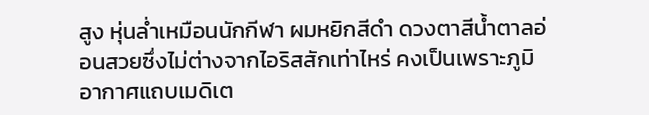สูง หุ่นล่ำเหมือนนักกีฬา ผมหยิกสีดำ ดวงตาสีน้ำตาลอ่อนสวยซึ่งไม่ต่างจากไอริสสักเท่าไหร่ คงเป็นเพราะภูมิอากาศแถบเมดิเต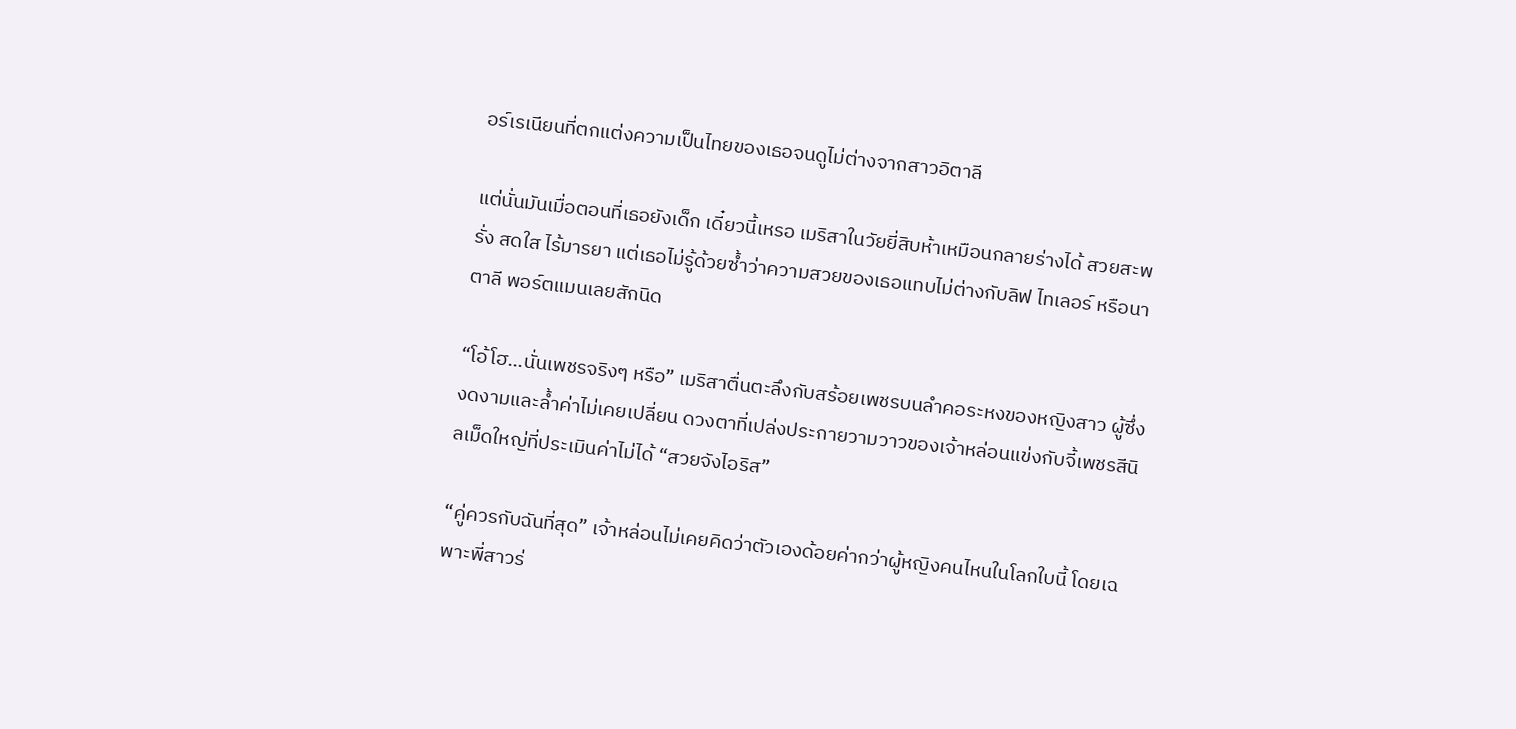อร์เรเนียนที่ตกแต่งความเป็นไทยของเธอจนดูไม่ต่างจากสาวอิตาลี

แต่นั่นมันเมื่อตอนที่เธอยังเด็ก เดี๋ยวนี้เหรอ เมริสาในวัยยี่สิบห้าเหมือนกลายร่างได้ สวยสะพรั่ง สดใส ไร้มารยา แต่เธอไม่รู้ด้วยซ้ำว่าความสวยของเธอแทบไม่ต่างกับลิฟ ไทเลอร์ หรือนาตาลี พอร์ตแมนเลยสักนิด

“โอ้โฮ...นั่นเพชรจริงๆ หรือ” เมริสาตื่นตะลึงกับสร้อยเพชรบนลำคอระหงของหญิงสาว ผู้ซึ่งงดงามและล้ำค่าไม่เคยเปลี่ยน ดวงตาที่เปล่งประกายวามวาวของเจ้าหล่อนแข่งกับจี้เพชรสีนิลเม็ดใหญ่ที่ประเมินค่าไม่ได้ “สวยจังไอริส”

“คู่ควรกับฉันที่สุด” เจ้าหล่อนไม่เคยคิดว่าตัวเองด้อยค่ากว่าผู้หญิงคนไหนในโลกใบนี้ โดยเฉพาะพี่สาวร่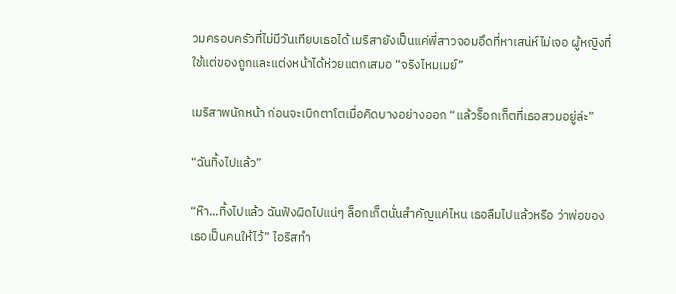วมครอบครัวที่ไม่มีวันเทียบเธอได้ เมริสายังเป็นแค่พี่สาวจอมอึดที่หาเสน่ห์ไม่เจอ ผู้หญิงที่ใช้แต่ของถูกและแต่งหน้าได้ห่วยแตกเสมอ “จริงไหมเมย์”

เมริสาพนักหน้า ก่อนจะเบิกตาโตเมื่อคิดบางอย่างออก “แล้วร็อกเก็ตที่เธอสวมอยู่ล่ะ”

“ฉันทิ้งไปแล้ว”

“ห๊า...ทิ้งไปแล้ว ฉันฟังผิดไปแน่ๆ ล็อกเก็ตนั่นสำคัญแค่ไหน เธอลืมไปแล้วหรือ ว่าพ่อของเธอเป็นคนให้ไว้” ไอริสทำ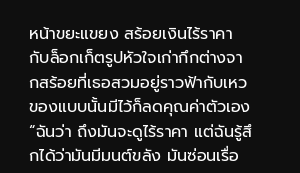หน้าขยะแขยง สร้อยเงินไร้ราคากับล็อกเก็ตรูปหัวใจเก่ากึกต่างจากสร้อยที่เธอสวมอยู่ราวฟ้ากับเหว ของแบบนั้นมีไว้ก็ลดคุณค่าตัวเอง “ฉันว่า ถึงมันจะดูไร้ราคา แต่ฉันรู้สึกได้ว่ามันมีมนต์ขลัง มันซ่อนเรื่อ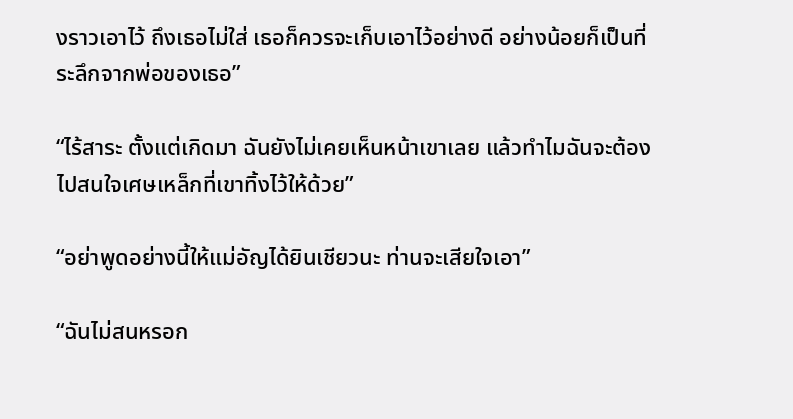งราวเอาไว้ ถึงเธอไม่ใส่ เธอก็ควรจะเก็บเอาไว้อย่างดี อย่างน้อยก็เป็นที่ระลึกจากพ่อของเธอ”

“ไร้สาระ ตั้งแต่เกิดมา ฉันยังไม่เคยเห็นหน้าเขาเลย แล้วทำไมฉันจะต้องไปสนใจเศษเหล็กที่เขาทิ้งไว้ให้ด้วย”

“อย่าพูดอย่างนี้ให้แม่อัญได้ยินเชียวนะ ท่านจะเสียใจเอา”

“ฉันไม่สนหรอก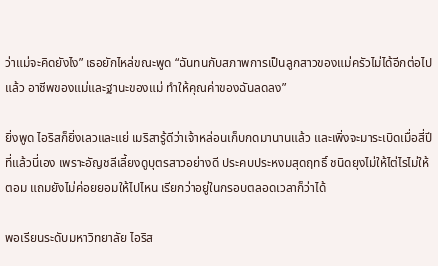ว่าแม่จะคิดยังไง” เธอยักไหล่ขณะพูด “ฉันทนกับสภาพการเป็นลูกสาวของแม่ครัวไม่ได้อีกต่อไปแล้ว อาชีพของแม่และฐานะของแม่ ทำให้คุณค่าของฉันลดลง”

ยิ่งพูด ไอริสก็ยิ่งเลวและแย่ เมริสารู้ดีว่าเจ้าหล่อนเก็บกดมานานแล้ว และเพิ่งจะมาระเบิดเมื่อสี่ปีที่แล้วนี่เอง เพราะอัญชลีเลี้ยงดูบุตรสาวอย่างดี ประคบประหงมสุดฤทธิ์ ชนิดยุงไม่ให้ไต่ไรไม่ให้ตอม แถมยังไม่ค่อยยอมให้ไปไหน เรียกว่าอยู่ในกรอบตลอดเวลาก็ว่าได้

พอเรียนระดับมหาวิทยาลัย ไอริส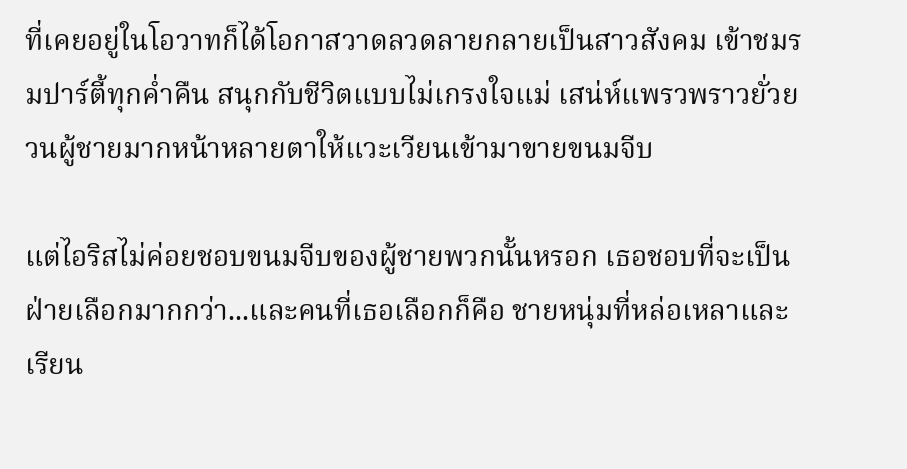ที่เคยอยู่ในโอวาทก็ได้โอกาสวาดลวดลายกลายเป็นสาวสังคม เข้าชมรมปาร์ตี้ทุกค่ำคืน สนุกกับชีวิตแบบไม่เกรงใจแม่ เสน่ห์แพรวพราวยั่วยวนผู้ชายมากหน้าหลายตาให้แวะเวียนเข้ามาขายขนมจีบ

แต่ไอริสไม่ค่อยชอบขนมจีบของผู้ชายพวกนั้นหรอก เธอชอบที่จะเป็นฝ่ายเลือกมากกว่า...และคนที่เธอเลือกก็คือ ชายหนุ่มที่หล่อเหลาและเรียน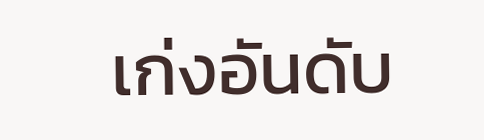เก่งอันดับ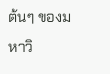ต้นๆ ของมหาวิ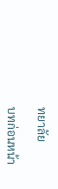ทยาลัย

บทก่อนหน้า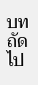บทถัดไป